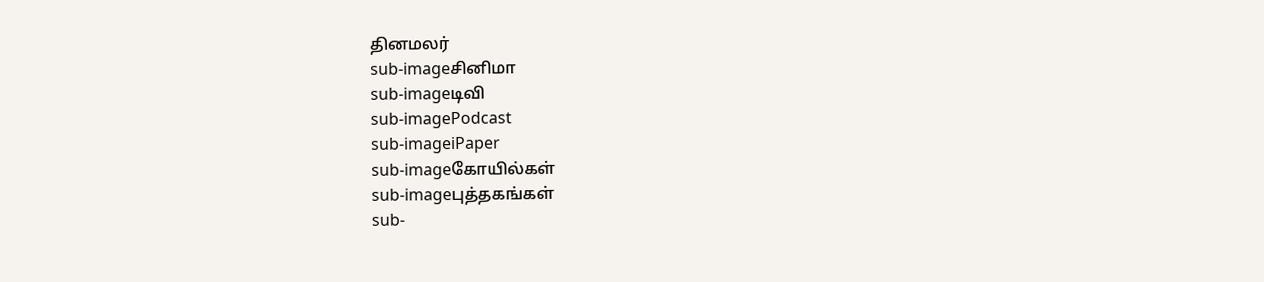தினமலர்
sub-imageசினிமா
sub-imageடிவி
sub-imagePodcast
sub-imageiPaper
sub-imageகோயில்கள்
sub-imageபுத்தகங்கள்
sub-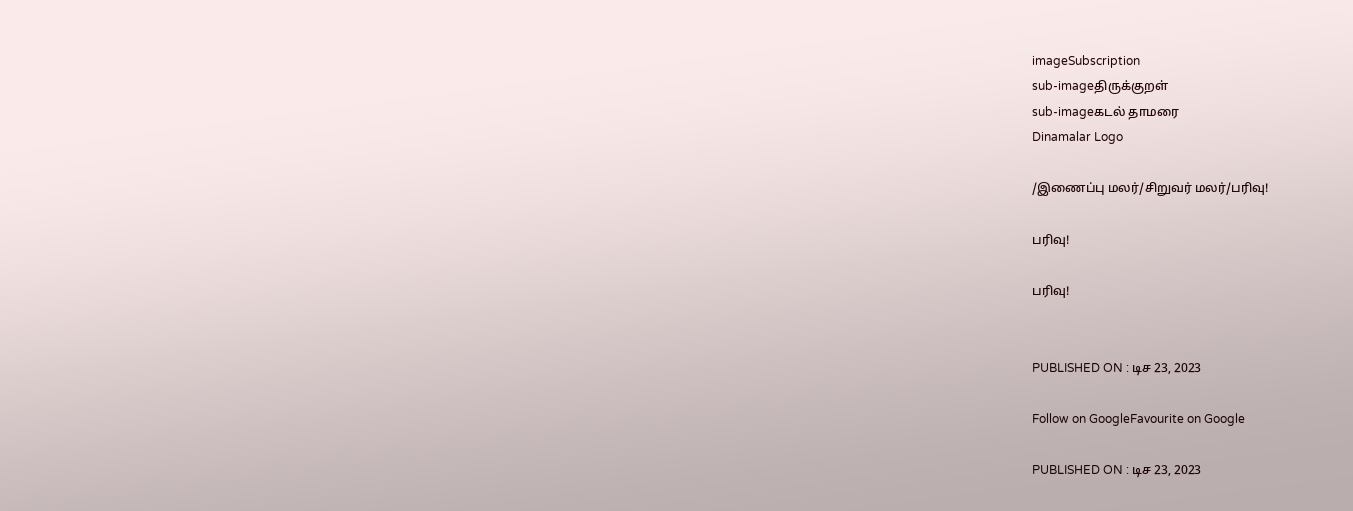imageSubscription
sub-imageதிருக்குறள்
sub-imageகடல் தாமரை
Dinamalar Logo

/இணைப்பு மலர்/சிறுவர் மலர்/பரிவு!

பரிவு!

பரிவு!


PUBLISHED ON : டிச 23, 2023

Follow on GoogleFavourite on Google

PUBLISHED ON : டிச 23, 2023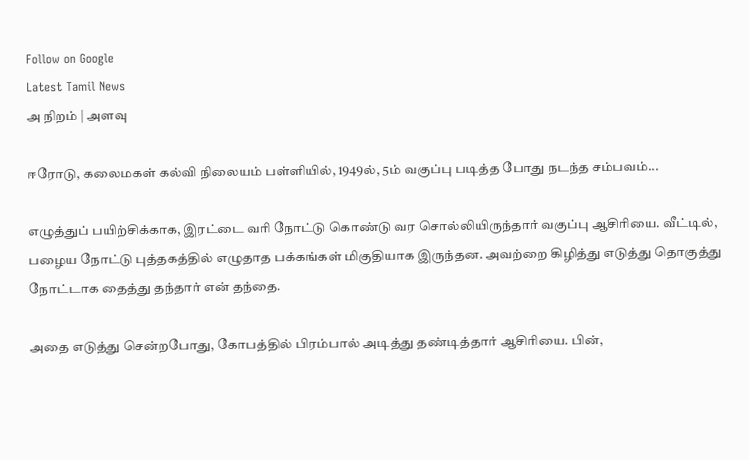Follow on Google
Latest Tamil News
அ நிறம் | அளவு

ஈரோடு, கலைமகள் கல்வி நிலையம் பள்ளியில், 1949ல், 5ம் வகுப்பு படித்த போது நடந்த சம்பவம்...

எழுத்துப் பயிற்சிக்காக, இரட்டை வரி நோட்டு கொண்டு வர சொல்லியிருந்தார் வகுப்பு ஆசிரியை. வீட்டில், பழைய நோட்டு புத்தகத்தில் எழுதாத பக்கங்கள் மிகுதியாக இருந்தன. அவற்றை கிழித்து எடுத்து தொகுத்து நோட்டாக தைத்து தந்தார் என் தந்தை.

அதை எடுத்து சென்றபோது, கோபத்தில் பிரம்பால் அடித்து தண்டித்தார் ஆசிரியை. பின்,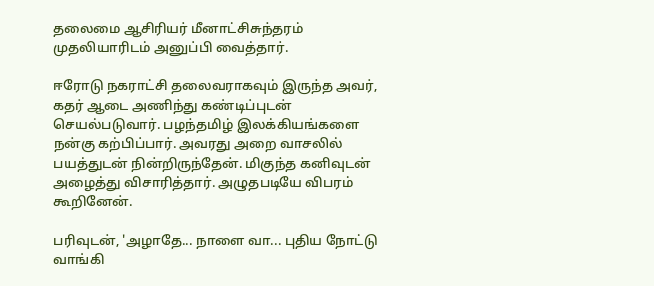தலைமை ஆசிரியர் மீனாட்சிசுந்தரம் முதலியாரிடம் அனுப்பி வைத்தார்.

ஈரோடு நகராட்சி தலைவராகவும் இருந்த அவர், கதர் ஆடை அணிந்து கண்டிப்புடன் செயல்படுவார். பழந்தமிழ் இலக்கியங்களை நன்கு கற்பிப்பார். அவரது அறை வாசலில் பயத்துடன் நின்றிருந்தேன். மிகுந்த கனிவுடன் அழைத்து விசாரித்தார். அழுதபடியே விபரம் கூறினேன்.

பரிவுடன், 'அழாதே... நாளை வா... புதிய நோட்டு வாங்கி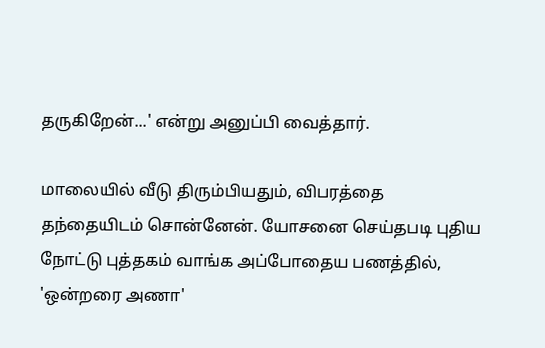தருகிறேன்...' என்று அனுப்பி வைத்தார்.

மாலையில் வீடு திரும்பியதும், விபரத்தை தந்தையிடம் சொன்னேன். யோசனை செய்தபடி புதிய நோட்டு புத்தகம் வாங்க அப்போதைய பணத்தில், 'ஒன்றரை அணா'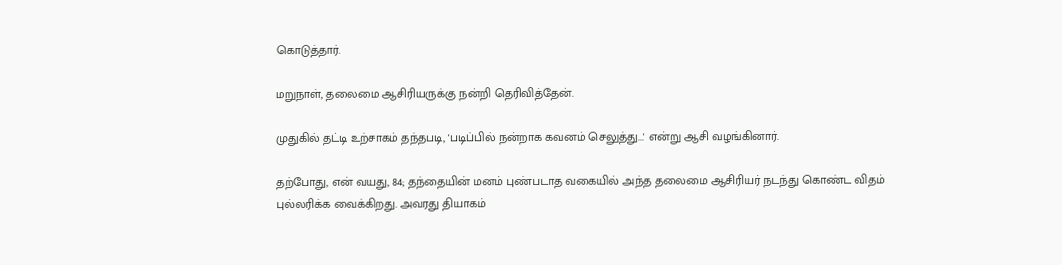கொடுத்தார்.

மறுநாள், தலைமை ஆசிரியருக்கு நன்றி தெரிவித்தேன்.

முதுகில் தட்டி உற்சாகம் தந்தபடி, 'படிப்பில் நன்றாக கவனம் செலுத்து...' என்று ஆசி வழங்கினார்.

தற்போது, என் வயது, 84; தந்தையின் மனம் புண்படாத வகையில் அந்த தலைமை ஆசிரியர் நடந்து கொண்ட விதம் புல்லரிக்க வைக்கிறது. அவரது தியாகம்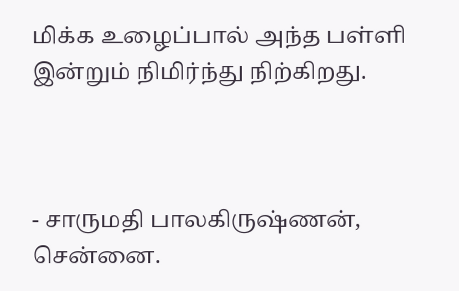மிக்க உழைப்பால் அந்த பள்ளி இன்றும் நிமிர்ந்து நிற்கிறது.



- சாருமதி பாலகிருஷ்ணன், சென்னை.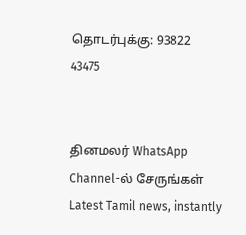தொடர்புக்கு: 93822 43475


தினமலர் WhatsApp Channel-ல் சேருங்கள்
Latest Tamil news, instantly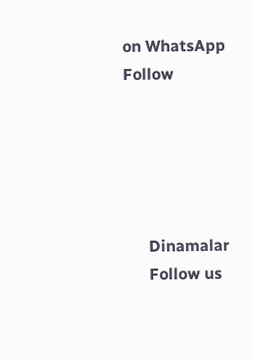on WhatsApp
Follow





      Dinamalar
      Follow us